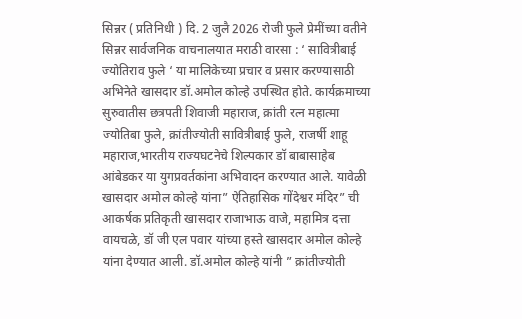सिन्नर ( प्रतिनिधी ) दि. 2 जुलै 2026 रोजी फुले प्रेमींच्या वतीने सिन्नर सार्वजनिक वाचनालयात मराठी वारसा : ‘ सावित्रीबाई ज्योतिराव फुले ‘ या मालिकेच्या प्रचार व प्रसार करण्यासाठी अभिनेते खासदार डॉ.अमोल कोल्हे उपस्थित होते. कार्यक्रमाच्या सुरुवातीस छत्रपती शिवाजी महाराज, क्रांती रत्न महात्मा ज्योतिबा फुले, क्रांतीज्योती सावित्रीबाई फुले, राजर्षी शाहू महाराज,भारतीय राज्यघटनेचे शिल्पकार डॉ बाबासाहेब आंबेडकर या युगप्रवर्तकांना अभिवादन करण्यात आले. यावेळी खासदार अमोल कोल्हे यांना” ऐतिहासिक गोंदेश्वर मंदिर” ची आकर्षक प्रतिकृती खासदार राजाभाऊ वाजे, महामित्र दत्ता वायचळे, डॉ जी एल पवार यांच्या हस्ते खासदार अमोल कोल्हे यांना देण्यात आली. डॉ.अमोल कोल्हे यांनी ” क्रांतीज्योती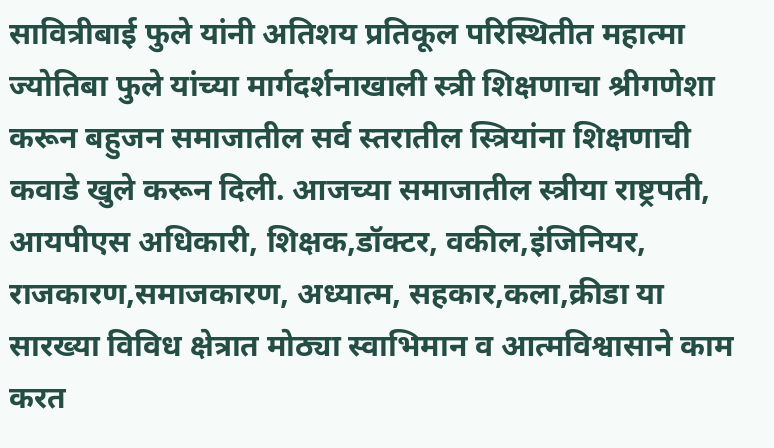सावित्रीबाई फुले यांनी अतिशय प्रतिकूल परिस्थितीत महात्मा ज्योतिबा फुले यांच्या मार्गदर्शनाखाली स्त्री शिक्षणाचा श्रीगणेशा करून बहुजन समाजातील सर्व स्तरातील स्त्रियांना शिक्षणाची कवाडे खुले करून दिली. आजच्या समाजातील स्त्रीया राष्ट्रपती, आयपीएस अधिकारी, शिक्षक,डॉक्टर, वकील,इंजिनियर, राजकारण,समाजकारण, अध्यात्म, सहकार,कला,क्रीडा या सारख्या विविध क्षेत्रात मोठ्या स्वाभिमान व आत्मविश्वासाने काम करत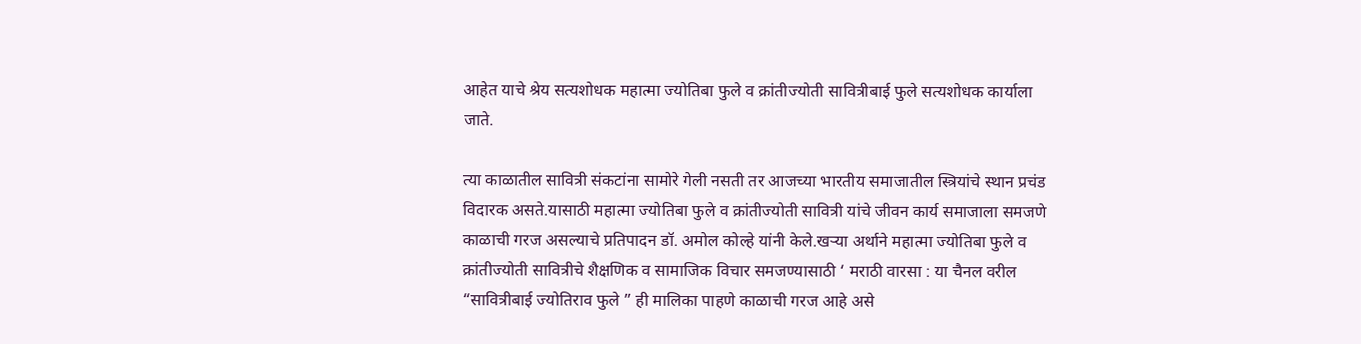आहेत याचे श्रेय सत्यशोधक महात्मा ज्योतिबा फुले व क्रांतीज्योती सावित्रीबाई फुले सत्यशोधक कार्याला जाते.

त्या काळातील सावित्री संकटांना सामोरे गेली नसती तर आजच्या भारतीय समाजातील स्त्रियांचे स्थान प्रचंड विदारक असते.यासाठी महात्मा ज्योतिबा फुले व क्रांतीज्योती सावित्री यांचे जीवन कार्य समाजाला समजणे काळाची गरज असल्याचे प्रतिपादन डॉ. अमोल कोल्हे यांनी केले.खऱ्या अर्थाने महात्मा ज्योतिबा फुले व क्रांतीज्योती सावित्रीचे शैक्षणिक व सामाजिक विचार समजण्यासाठी ‘ मराठी वारसा : या चैनल वरील “सावित्रीबाई ज्योतिराव फुले ” ही मालिका पाहणे काळाची गरज आहे असे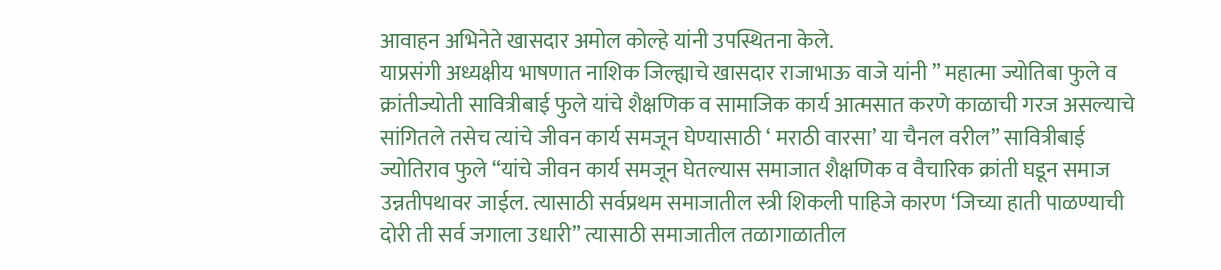आवाहन अभिनेते खासदार अमोल कोल्हे यांनी उपस्थितना केले.
याप्रसंगी अध्यक्षीय भाषणात नाशिक जिल्ह्याचे खासदार राजाभाऊ वाजे यांनी ” महात्मा ज्योतिबा फुले व क्रांतीज्योती सावित्रीबाई फुले यांचे शैक्षणिक व सामाजिक कार्य आत्मसात करणे काळाची गरज असल्याचे सांगितले तसेच त्यांचे जीवन कार्य समजून घेण्यासाठी ‘ मराठी वारसा’ या चैनल वरील” सावित्रीबाई ज्योतिराव फुले “यांचे जीवन कार्य समजून घेतल्यास समाजात शैक्षणिक व वैचारिक क्रांती घडून समाज उन्नतीपथावर जाईल. त्यासाठी सर्वप्रथम समाजातील स्त्री शिकली पाहिजे कारण ‘जिच्या हाती पाळण्याची दोरी ती सर्व जगाला उधारी” त्यासाठी समाजातील तळागाळातील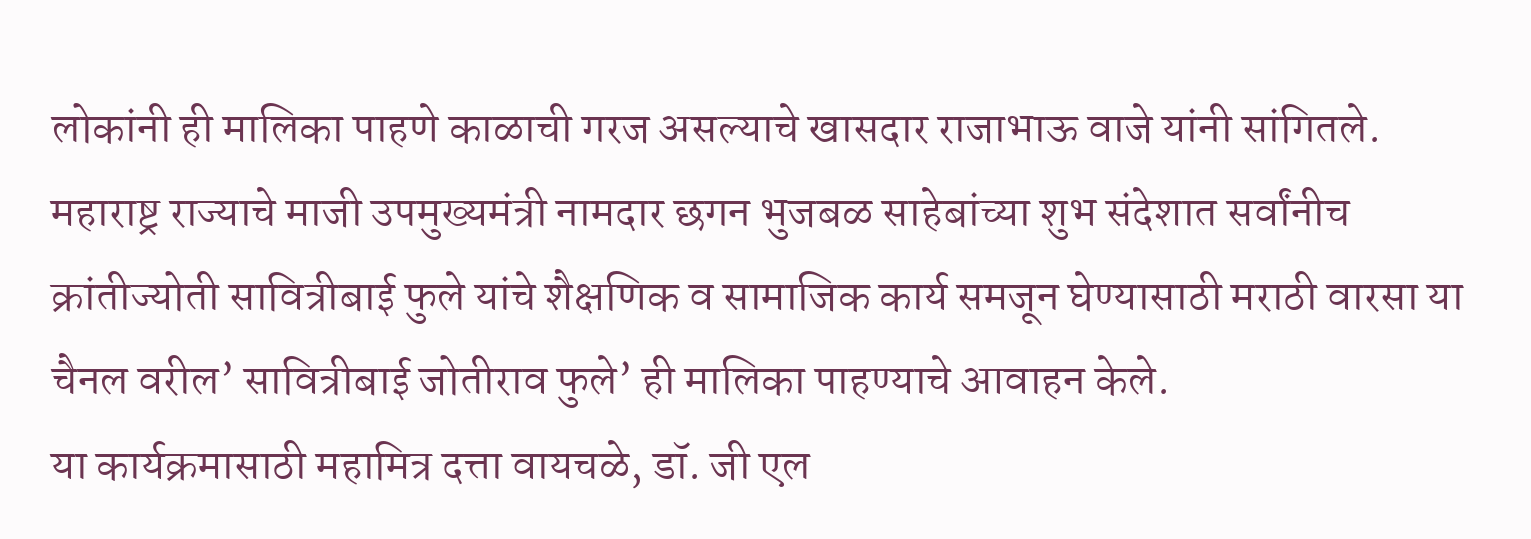लोकांनी ही मालिका पाहणे काळाची गरज असल्याचे खासदार राजाभाऊ वाजे यांनी सांगितले. महाराष्ट्र राज्याचे माजी उपमुख्यमंत्री नामदार छगन भुजबळ साहेबांच्या शुभ संदेशात सर्वांनीच क्रांतीज्योती सावित्रीबाई फुले यांचे शैक्षणिक व सामाजिक कार्य समजून घेण्यासाठी मराठी वारसा या चैनल वरील’ सावित्रीबाई जोतीराव फुले’ ही मालिका पाहण्याचे आवाहन केले.
या कार्यक्रमासाठी महामित्र दत्ता वायचळे, डॉ. जी एल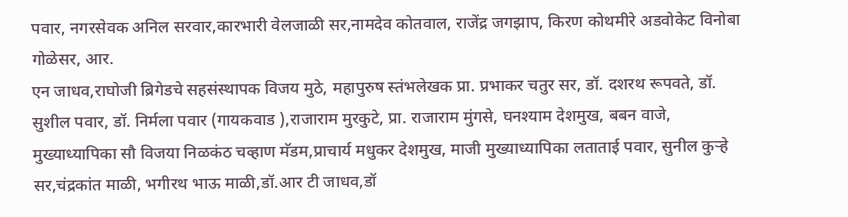पवार, नगरसेवक अनिल सरवार,कारभारी वेलजाळी सर,नामदेव कोतवाल, राजेंद्र जगझाप, किरण कोथमीरे अडवोकेट विनोबा गोळेसर, आर.
एन जाधव,राघोजी ब्रिगेडचे सहसंस्थापक विजय मुठे, महापुरुष स्तंभलेखक प्रा. प्रभाकर चतुर सर, डॉ. दशरथ रूपवते, डॉ. सुशील पवार, डॉ. निर्मला पवार (गायकवाड ),राजाराम मुरकुटे, प्रा. राजाराम मुंगसे, घनश्याम देशमुख, बबन वाजे, मुख्याध्यापिका सौ विजया निळकंठ चव्हाण मॅडम,प्राचार्य मधुकर देशमुख, माजी मुख्याध्यापिका लताताई पवार, सुनील कुऱ्हे सर,चंद्रकांत माळी, भगीरथ भाऊ माळी,डॉ.आर टी जाधव,डॉ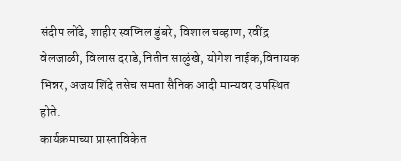संदीप लोंढे, शाहीर स्वप्निल डुंबरे, विशाल चव्हाण, रवींद्र वेलजाळी, विलास दराडे,नितीन साळुंखे, योगेश नाईक,विनायक भिन्नर, अजय शिंदे तसेच समता सैनिक आदी मान्यवर उपस्थित होते.
कार्यक्रमाच्या प्रास्ताविकेत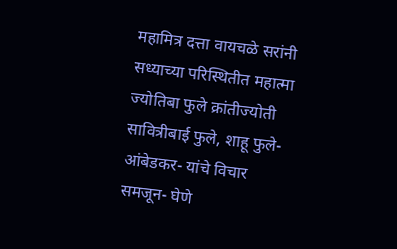महामित्र दत्ता वायचळे सरांनी सध्याच्या परिस्थितीत महात्मा ज्योतिबा फुले क्रांतीज्योती सावित्रीबाई फुले, शाहू फुले- आंबेडकर- यांचे विचार समजून- घेणे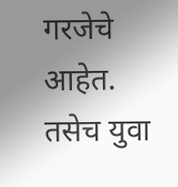गरजेचे आहेत. तसेच युवा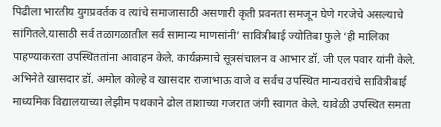पिढीला भारतीय युगप्रवर्तक व त्यांचे समाजासाठी असणारी कृती प्रवनता समजून घेणे गरजेचे असल्याचे सांगितले.यासाठी सर्व तळागळातील सर्व सामान्य माणसांनी’ सावित्रीबाई ज्योतिबा फुले ‘ही मालिका पाहण्याकरता उपस्थिततांना आवाहन केले. कार्यक्रमाचे सूत्रसंचालन व आभार डॉ. जी एल पवार यांनी केले.
अभिनेते खासदार डॉ. अमोल कोल्हे व खासदार राजाभाऊ वाजे व सर्वच उपस्थित मान्यवरांचे सावित्रीबाई माध्यमिक विद्यालयाच्या लेझीम पथकाने ढोल ताशाच्या गजरात जंगी स्वागत केले. यावेळी उपस्थित समता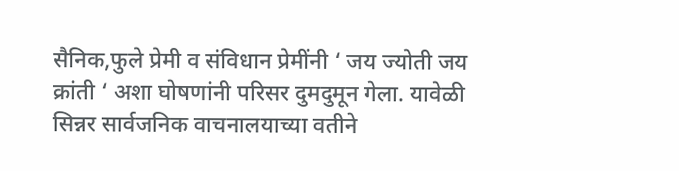सैनिक,फुले प्रेमी व संविधान प्रेमींनी ‘ जय ज्योती जय क्रांती ‘ अशा घोषणांनी परिसर दुमदुमून गेला. यावेळी सिन्नर सार्वजनिक वाचनालयाच्या वतीने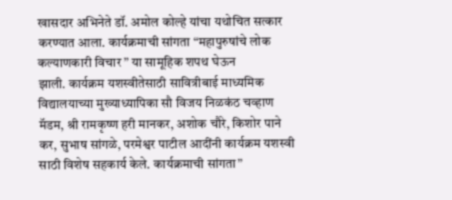खासदार अभिनेते डॉ. अमोल कोल्हे यांचा यथोचित सत्कार करण्यात आला. कार्यक्रमाची सांगता “महापुरुषांचे लोक कल्याणकारी विचार ” या सामूहिक शपथ घेऊन
झाली. कार्यक्रम यशस्वीतेसाठी सावित्रीबाई माध्यमिक विद्यालयाच्या मुख्याध्यापिका सौ विजय निळकंठ चव्हाण मॅडम, श्री रामकृष्ण हरी मानकर, अशोक चौरे, किशोर पाने कर, सुभाष सांगळे, परमेश्वर पाटील आदींनी कार्यक्रम यशस्वी साठी विशेष सहकार्य केले. कार्यक्रमाची सांगता”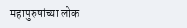महापुरुषांच्या लोक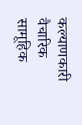कल्याणकारी वैचारिक सामूहिक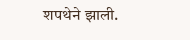शपथेने झाली.